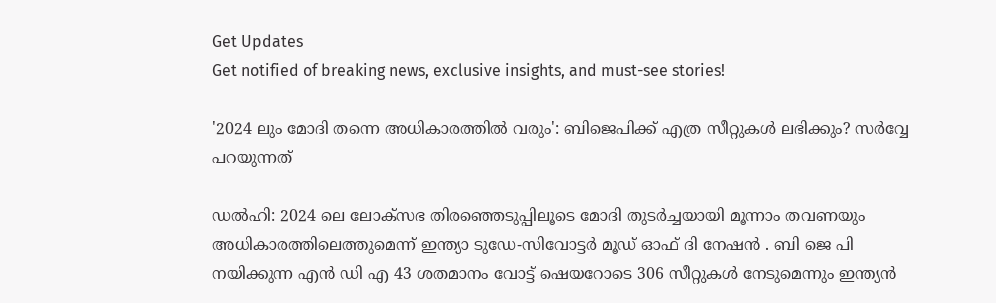Get Updates
Get notified of breaking news, exclusive insights, and must-see stories!

'2024 ലും മോദി തന്നെ അധികാരത്തില്‍ വരും': ബിജെപിക്ക് എത്ര സീറ്റുകള്‍ ലഭിക്കും? സർവ്വേ പറയുന്നത്

ഡല്‍ഹി: 2024 ലെ ലോക്സഭ തിരഞ്ഞെടുപ്പിലൂടെ മോദി തുടർച്ചയായി മൂന്നാം തവണയും അധികാരത്തിലെത്തുമെന്ന് ഇന്ത്യാ ടുഡേ-സിവോട്ടർ മൂഡ് ഓഫ് ദി നേഷൻ . ബി ജെ പി നയിക്കുന്ന എൻ ഡി എ 43 ശതമാനം വോട്ട് ഷെയറോടെ 306 സീറ്റുകൾ നേടുമെന്നും ഇന്ത്യൻ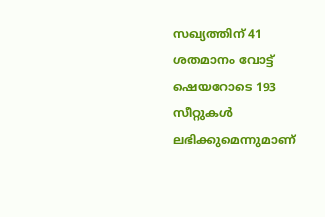സഖ്യത്തിന് 41 ശതമാനം വോട്ട് ഷെയറോടെ 193 സീറ്റുകൾ ലഭിക്കുമെന്നുമാണ്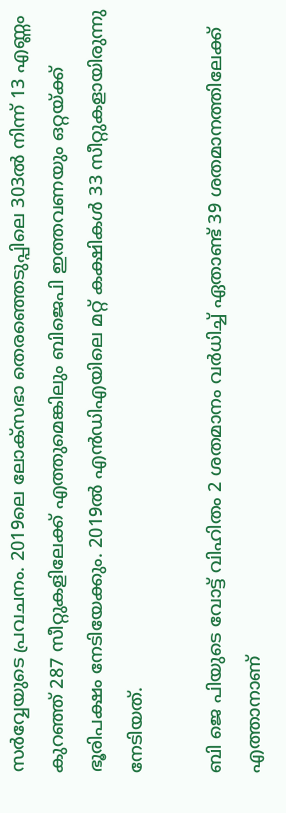സർവ്വേയുടെ പ്രവചനം. 2019ലെ ലോക്‌സഭാ തെരഞ്ഞെടുപ്പിലെ 303ൽ നിന്ന് 13 എണ്ണം കുറഞ്ഞ് 287 സീറ്റുകളിലേക്ക് എത്തുമെങ്കിലും ബിജെപി ഇത്തവണയും ഒറ്റയ്ക്ക് ഭൂരിപക്ഷം നേടിയേക്കും. 2019ൽ എൻഡിഎയിലെ മറ്റ് കക്ഷികള്‍ 33 സീറ്റുകളായിരുന്നു നേടിയത്.

ബി ജെ പിയുടെ വോട്ട് വിഹിതം 2 ശതമാനം വർധിച്ച് ഏതാണ്ട് 39 ശതമാനത്തിലേക്ക് എത്താനാണ്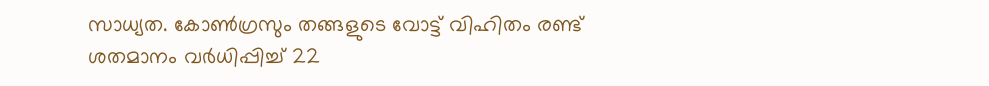സാധ്യത. കോൺഗ്രസും തങ്ങളുടെ വോട്ട് വിഹിതം രണ്ട് ശതമാനം വർധിപ്പിച്ച് 22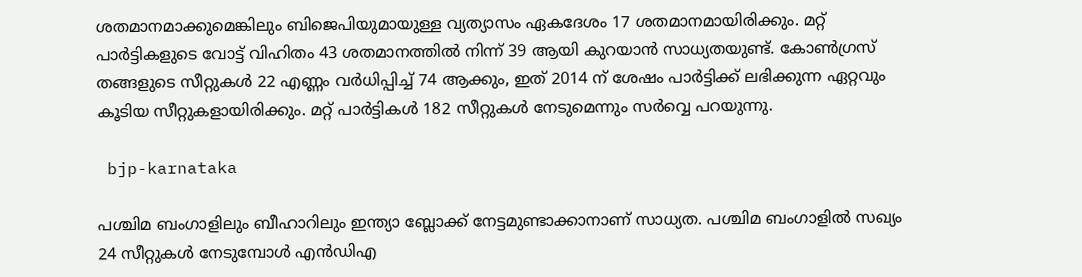ശതമാനമാക്കുമെങ്കിലും ബിജെപിയുമായുള്ള വ്യത്യാസം ഏകദേശം 17 ശതമാനമായിരിക്കും. മറ്റ് പാർട്ടികളുടെ വോട്ട് വിഹിതം 43 ശതമാനത്തിൽ നിന്ന് 39 ആയി കുറയാൻ സാധ്യതയുണ്ട്. കോൺഗ്രസ് തങ്ങളുടെ സീറ്റുകള്‍ 22 എണ്ണം വർധിപ്പിച്ച് 74 ആക്കും, ഇത് 2014 ന് ശേഷം പാർട്ടിക്ക് ലഭിക്കുന്ന ഏറ്റവും കൂടിയ സീറ്റുകളായിരിക്കും. മറ്റ് പാർട്ടികൾ 182 സീറ്റുകൾ നേടുമെന്നും സർവ്വെ പറയുന്നു.

 bjp-karnataka

പശ്ചിമ ബംഗാളിലും ബീഹാറിലും ഇന്ത്യാ ബ്ലോക്ക് നേട്ടമുണ്ടാക്കാനാണ് സാധ്യത. പശ്ചിമ ബംഗാളിൽ സഖ്യം 24 സീറ്റുകൾ നേടുമ്പോള്‍ എൻഡിഎ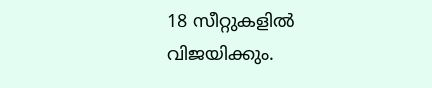18 സീറ്റുകളില്‍ വിജയിക്കും.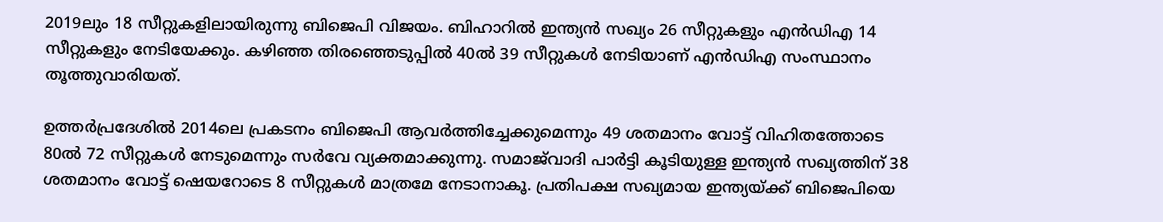2019ലും 18 സീറ്റുകളിലായിരുന്നു ബിജെപി വിജയം. ബിഹാറിൽ ഇന്ത്യൻ സഖ്യം 26 സീറ്റുകളും എൻഡിഎ 14 സീറ്റുകളും നേടിയേക്കും. കഴിഞ്ഞ തിരഞ്ഞെടുപ്പിൽ 40ൽ 39 സീറ്റുകൾ നേടിയാണ് എൻഡിഎ സംസ്ഥാനം തൂത്തുവാരിയത്.

ഉത്തർപ്രദേശിൽ 2014ലെ പ്രകടനം ബിജെപി ആവർത്തിച്ചേക്കുമെന്നും 49 ശതമാനം വോട്ട് വിഹിതത്തോടെ 80ൽ 72 സീറ്റുകൾ നേടുമെന്നും സർവേ വ്യക്തമാക്കുന്നു. സമാജ്‌വാദി പാർട്ടി കൂടിയുള്ള ഇന്ത്യൻ സഖ്യത്തിന് 38 ശതമാനം വോട്ട് ഷെയറോടെ 8 സീറ്റുകൾ മാത്രമേ നേടാനാകൂ. പ്രതിപക്ഷ സഖ്യമായ ഇന്ത്യയ്ക്ക് ബിജെപിയെ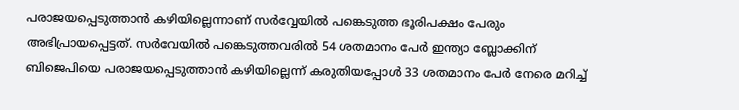പരാജയപ്പെടുത്താൻ കഴിയില്ലെന്നാണ് സർവ്വേയില്‍ പങ്കെടുത്ത ഭൂരിപക്ഷം പേരും അഭിപ്രായപ്പെട്ടത്. സർവേയിൽ പങ്കെടുത്തവരിൽ 54 ശതമാനം പേർ ഇന്ത്യാ ബ്ലോക്കിന് ബിജെപിയെ പരാജയപ്പെടുത്താൻ കഴിയില്ലെന്ന് കരുതിയപ്പോൾ 33 ശതമാനം പേർ നേരെ മറിച്ച്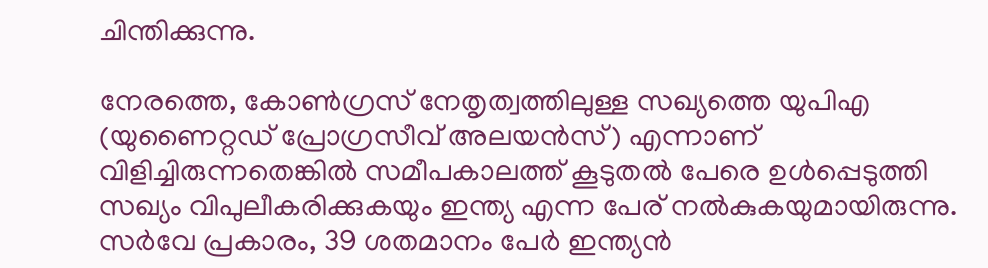ചിന്തിക്കുന്നു.

നേരത്തെ, കോൺഗ്രസ് നേതൃത്വത്തിലുള്ള സഖ്യത്തെ യുപിഎ (യുണൈറ്റഡ് പ്രോഗ്രസീവ് അലയൻസ്) എന്നാണ് വിളിച്ചിരുന്നതെങ്കില്‍ സമീപകാലത്ത് കൂടുതല്‍ പേരെ ഉള്‍പ്പെടുത്തി സഖ്യം വിപുലീകരിക്കുകയും ഇന്ത്യ എന്ന പേര് നല്‍കുകയുമായിരുന്നു. സർവേ പ്രകാരം, 39 ശതമാനം പേർ ഇന്ത്യൻ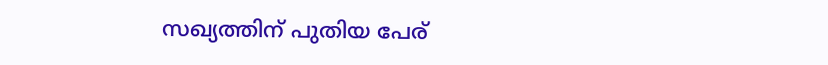സഖ്യത്തിന് പുതിയ പേര്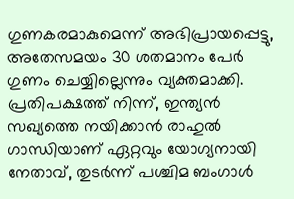ഗുണകരമാകുമെന്ന് അഭിപ്രായപ്പെട്ടു, അതേസമയം 30 ശതമാനം പേർ ഗുണം ചെയ്യില്ലെന്നും വ്യക്തമാക്കി. പ്രതിപക്ഷത്ത് നിന്ന്, ഇന്ത്യൻ സഖ്യത്തെ നയിക്കാൻ രാഹുൽ ഗാന്ധിയാണ് ഏറ്റവും യോഗ്യനായി നേതാവ്, തുടർന്ന് പശ്ചിമ ബംഗാൾ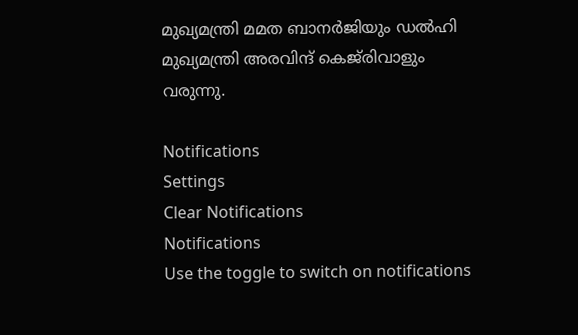മുഖ്യമന്ത്രി മമത ബാനർജിയും ഡൽഹി മുഖ്യമന്ത്രി അരവിന്ദ് കെജ്‌രിവാളും വരുന്നു.

Notifications
Settings
Clear Notifications
Notifications
Use the toggle to switch on notifications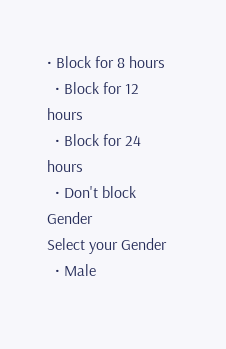• Block for 8 hours
  • Block for 12 hours
  • Block for 24 hours
  • Don't block
Gender
Select your Gender
  • Male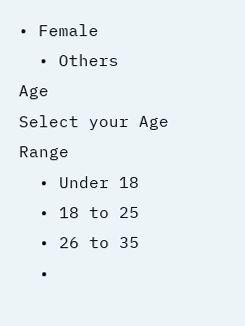• Female
  • Others
Age
Select your Age Range
  • Under 18
  • 18 to 25
  • 26 to 35
  •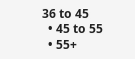36 to 45
  • 45 to 55
  • 55+